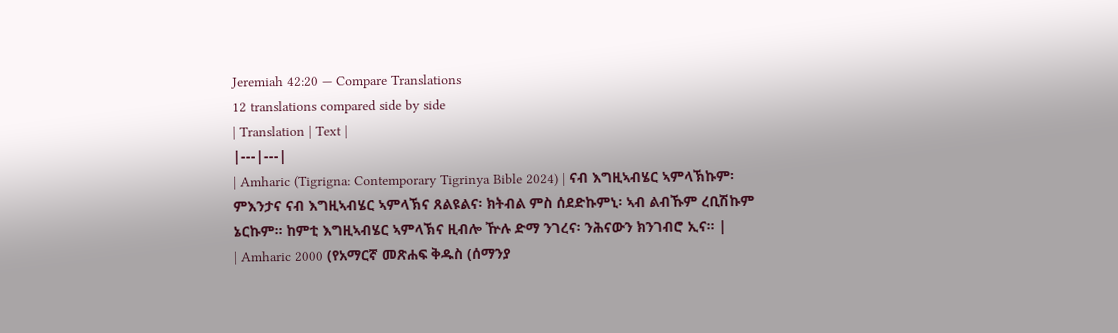Jeremiah 42:20 — Compare Translations
12 translations compared side by side
| Translation | Text |
|---|---|
| Amharic (Tigrigna: Contemporary Tigrinya Bible 2024) | ናብ እግዚኣብሄር ኣምላኽኩም፡ ምእንታና ናብ እግዚኣብሄር ኣምላኽና ጸልዩልና፡ ክትብል ምስ ሰደድኩምኒ፡ ኣብ ልብኹም ረቢሽኩም ኔርኩም። ከምቲ እግዚኣብሄር ኣምላኽና ዚብሎ ዅሉ ድማ ንገረና፡ ንሕናውን ክንገብሮ ኢና። |
| Amharic 2000 (የአማርኛ መጽሐፍ ቅዱስ (ሰማንያ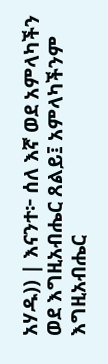አሃዱ)) | እናንተ፦ ሰለ እኛ ወደ አምላካችን ወደ እግዚአብሔር ጸልይ፤ አምላካችንም እግዚአብሔር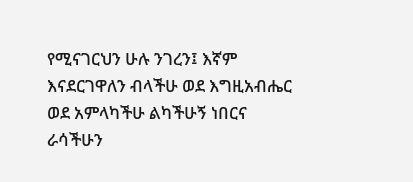የሚናገርህን ሁሉ ንገረን፤ እኛም እናደርገዋለን ብላችሁ ወደ እግዚአብሔር ወደ አምላካችሁ ልካችሁኝ ነበርና ራሳችሁን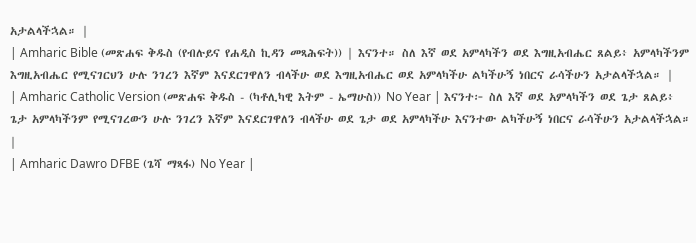አታልላችኋል። |
| Amharic Bible (መጽሐፍ ቅዱስ (የብሉይና የሐዲስ ኪዳን መጻሕፍት)) | እናንተ። ስለ እኛ ወደ አምላካችን ወደ እግዚአብሔር ጸልይ፥ አምላካችንም እግዚአብሔር የሚናገርህን ሁሉ ንገረን እኛም እናደርገዋለን ብላችሁ ወደ እግዚአብሔር ወደ አምላካችሁ ልካችሁኝ ነበርና ራሳችሁን አታልላችኋል። |
| Amharic Catholic Version (መጽሐፍ ቅዱስ - (ካቶሊካዊ እትም - ኤማሁስ)) No Year | እናንተ፦ ስለ እኛ ወደ አምላካችን ወደ ጌታ ጸልይ፥ ጌታ አምላካችንም የሚናገረውን ሁሉ ንገረን እኛም እናደርገዋለን ብላችሁ ወደ ጌታ ወደ አምላካችሁ እናንተው ልካችሁኝ ነበርና ራሳችሁን አታልላችኋል። |
| Amharic Dawro DFBE (ጌሻ ማጻፋ) No Year |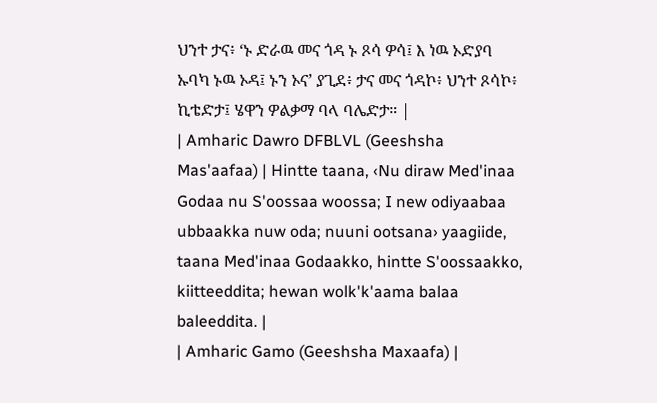ህንተ ታና፥ ‘ኑ ድራዉ መና ጎዳ ኑ ጾሳ ዎሳ፤ እ ነዉ ኦድያባ ኡባካ ኑዉ ኦዳ፤ ኑን ኦና’ ያጊደ፥ ታና መና ጎዳኮ፥ ህንተ ጾሳኮ፥ ኪቴድታ፤ ሄዋን ዎልቃማ ባላ ባሌድታ። |
| Amharic Dawro DFBLVL (Geeshsha Mas'aafaa) | Hintte taana, ‹Nu diraw Med'inaa Godaa nu S'oossaa woossa; I new odiyaabaa ubbaakka nuw oda; nuuni ootsana› yaagiide, taana Med'inaa Godaakko, hintte S'oossaakko, kiitteeddita; hewan wolk'k'aama balaa baleeddita. |
| Amharic Gamo (Geeshsha Maxaafa) |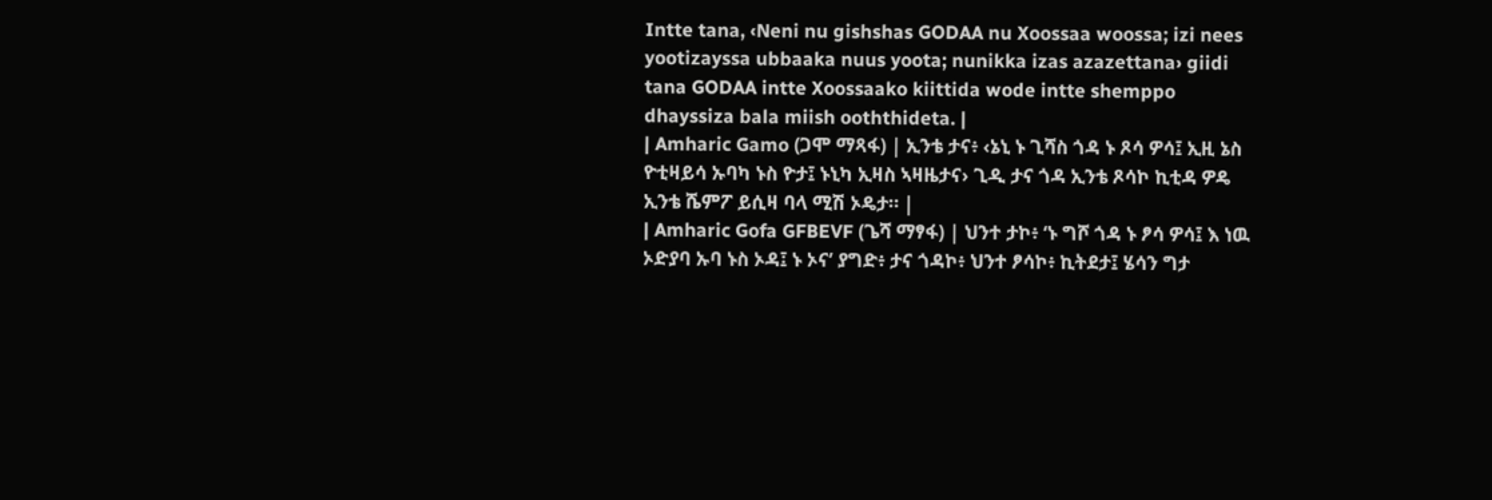Intte tana, ‹Neni nu gishshas GODAA nu Xoossaa woossa; izi nees yootizayssa ubbaaka nuus yoota; nunikka izas azazettana› giidi tana GODAA intte Xoossaako kiittida wode intte shemppo dhayssiza bala miish ooththideta. |
| Amharic Gamo (ጋሞ ማጻፋ) | ኢንቴ ታና፥ ‹ኔኒ ኑ ጊሻስ ጎዳ ኑ ጾሳ ዎሳ፤ ኢዚ ኔስ ዮቲዛይሳ ኡባካ ኑስ ዮታ፤ ኑኒካ ኢዛስ ኣዛዜታና› ጊዲ ታና ጎዳ ኢንቴ ጾሳኮ ኪቲዳ ዎዴ ኢንቴ ሼምፖ ይሲዛ ባላ ሚሽ ኦዴታ። |
| Amharic Gofa GFBEVF (ጌሻ ማፃፋ) | ህንተ ታኮ፥ ‘ኑ ግሾ ጎዳ ኑ ፆሳ ዎሳ፤ እ ነዉ ኦድያባ ኡባ ኑስ ኦዳ፤ ኑ ኦና’ ያግድ፥ ታና ጎዳኮ፥ ህንተ ፆሳኮ፥ ኪትደታ፤ ሄሳን ግታ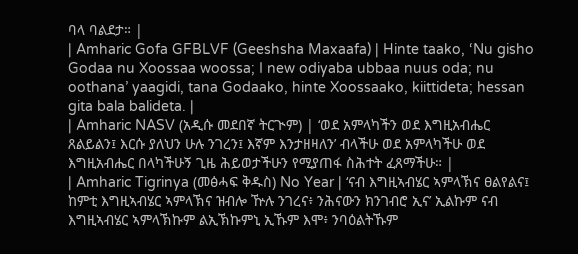ባላ ባልደታ። |
| Amharic Gofa GFBLVF (Geeshsha Maxaafa) | Hinte taako, ‘Nu gisho Godaa nu Xoossaa woossa; I new odiyaba ubbaa nuus oda; nu oothana’ yaagidi, tana Godaako, hinte Xoossaako, kiittideta; hessan gita bala balideta. |
| Amharic NASV (አዲሱ መደበኛ ትርጒም) | ‘ወደ አምላካችን ወደ እግዚአብሔር ጸልይልን፤ እርሱ ያለህን ሁሉ ንገረን፤ እኛም እንታዘዛለን’ ብላችሁ ወደ አምላካችሁ ወደ እግዚአብሔር በላካችሁኝ ጊዜ ሕይወታችሁን የሚያጠፋ ስሕተት ፈጸማችሁ። |
| Amharic Tigrinya (መፅሓፍ ቅዱስ) No Year | ‘ናብ እግዚኣብሄር ኣምላኽና ፀልየልና፤ ከምቲ እግዚኣብሄር ኣምላኽና ዝብሎ ዅሉ ንገረና፥ ንሕናውን ክንገብሮ ኢና’ ኢልኩም ናብ እግዚኣብሄር ኣምላኽኩም ልኢኽኩምኒ ኢኹም እሞ፥ ንባዕልትኹም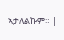ኣታለልኩም። |